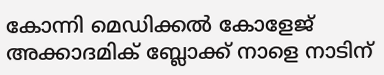കോന്നി മെഡിക്കൽ കോളേജ് അക്കാദമിക് ബ്ലോക്ക് നാളെ നാടിന്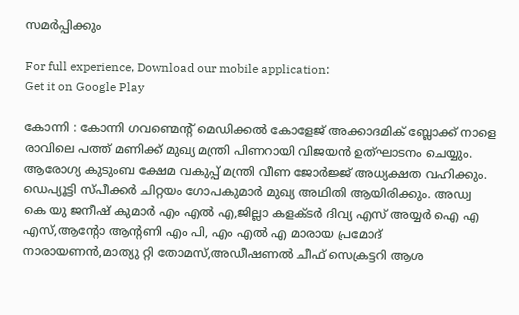സമർപ്പിക്കും

For full experience, Download our mobile application:
Get it on Google Play

കോന്നി : കോന്നി ഗവണ്മെന്റ് മെഡിക്കൽ കോളേജ് അക്കാദമിക് ബ്ലോക്ക് നാളെ രാവിലെ പത്ത് മണിക്ക് മുഖ്യ മന്ത്രി പിണറായി വിജയൻ ഉത്ഘാടനം ചെയ്യും. ആരോഗ്യ കുടുംബ ക്ഷേമ വകുപ്പ് മന്ത്രി വീണ ജോർജ്ജ് അധ്യക്ഷത വഹിക്കും. ഡെപ്യൂട്ടി സ്പീക്കർ ചിറ്റയം ഗോപകുമാർ മുഖ്യ അഥിതി ആയിരിക്കും. അഡ്വ കെ യു ജനീഷ് കുമാർ എം എൽ എ,ജില്ലാ കളക്ടർ ദിവ്യ എസ് അയ്യർ ഐ എ എസ്,ആന്റോ ആന്റണി എം പി, എം എൽ എ മാരായ പ്രമോദ് നാരായണൻ,മാത്യു റ്റി തോമസ്,അഡീഷണൽ ചീഫ് സെക്രട്ടറി ആശ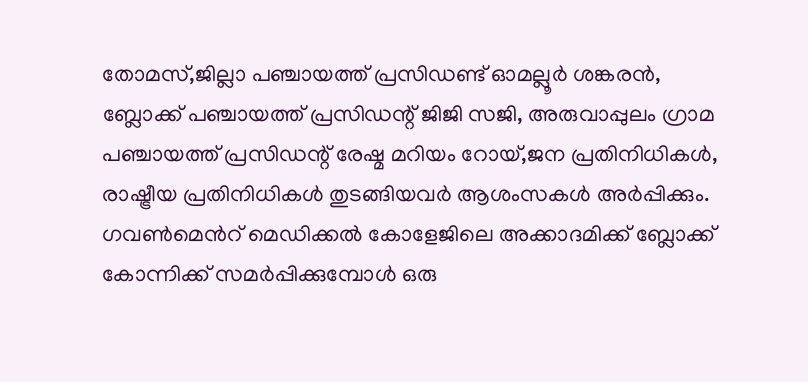തോമസ്,ജില്ലാ പഞ്ചായത്ത് പ്രസിഡണ്ട്‌ ഓമല്ലൂർ ശങ്കരൻ, ബ്ലോക്ക് പഞ്ചായത്ത് പ്രസിഡന്റ് ജിജി സജി, അരുവാപ്പുലം ഗ്രാമ പഞ്ചായത്ത് പ്രസിഡന്റ് രേഷ്മ മറിയം റോയ്,ജന പ്രതിനിധികൾ, രാഷ്ട്രീയ പ്രതിനിധികൾ തുടങ്ങിയവർ ആശംസകൾ അർപ്പിക്കും. ഗവണ്‍മെന്‍റ് മെഡിക്കല്‍ കോളേജിലെ അക്കാദമിക്ക് ബ്ലോക്ക് കോന്നിക്ക് സമർപ്പിക്കുമ്പോൾ ഒരു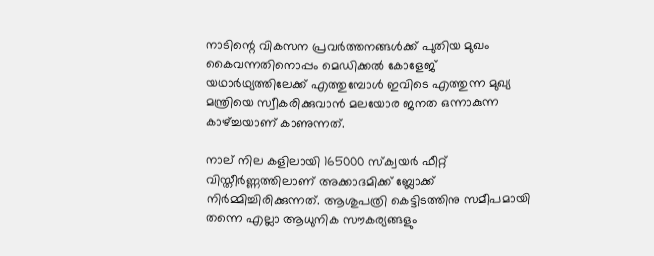നാടിന്റെ വികസന പ്രവർത്തനങ്ങൾക്ക് പുതിയ മുഖം കൈവന്നതിനൊപ്പം മെഡിക്കൽ കോളേജ് യഥാർഥ്യത്തിലേക്ക് എത്തുമ്പോൾ ഇവിടെ എത്തുന്ന മുഖ്യ മന്ത്രിയെ സ്വീകരിക്കുവാൻ മലയോര ജനത ഒന്നാകുന്ന കാഴ്ച്ചയാണ് കാണുന്നത്.

നാല് നില കളിലായി 165000 സ്ക്വയർ ഫീറ്റ് വിസ്തീർണ്ണത്തിലാണ് അക്കാദമിക്ക് ബ്ലോക്ക് നിർമ്മിച്ചിരിക്കുന്നത്. ആശുപത്രി കെട്ടിടത്തിനു സമീപമായി തന്നെ എല്ലാ ആധുനിക സൗകര്യങ്ങളും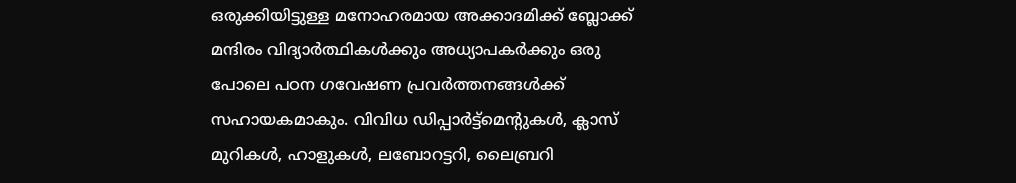ഒരുക്കിയിട്ടുള്ള മനോഹരമായ അക്കാദമിക്ക് ബ്ലോക്ക് മന്ദിരം വിദ്യാർത്ഥികൾക്കും അധ്യാപകർക്കും ഒരു പോലെ പഠന ഗവേഷണ പ്രവർത്തനങ്ങൾക്ക് സഹായകമാകും. വിവിധ ഡിപ്പാർട്ട്മെൻ്റുകൾ, ക്ലാസ് മുറികൾ, ഹാളുകൾ, ലബോറട്ടറി, ലൈബ്രറി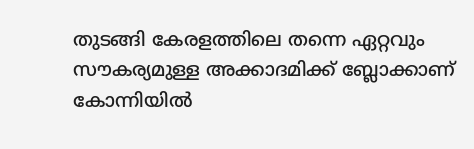തുടങ്ങി കേരളത്തിലെ തന്നെ ഏറ്റവും സൗകര്യമുള്ള അക്കാദമിക്ക് ബ്ലോക്കാണ് കോന്നിയിൽ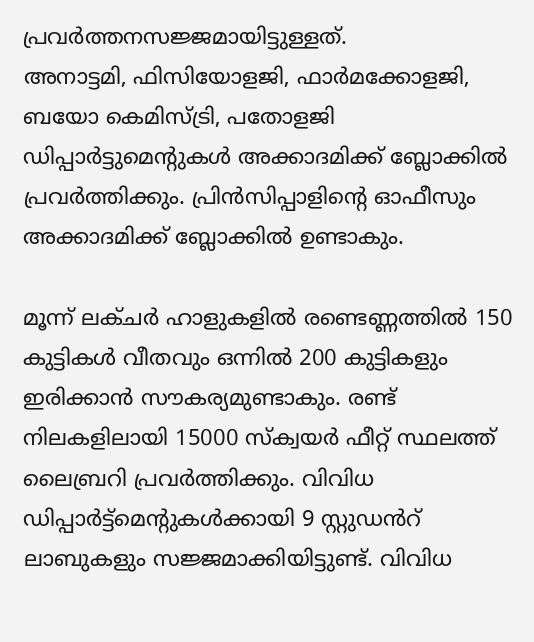പ്രവർത്തനസജ്ജമായിട്ടുള്ളത്.
അനാട്ടമി, ഫിസിയോളജി, ഫാർമക്കോളജി, ബയോ കെമിസ്ട്രി, പതോളജി ഡിപ്പാർട്ടുമെൻ്റുകൾ അക്കാദമിക്ക് ബ്ലോക്കിൽ പ്രവർത്തിക്കും. പ്രിൻസിപ്പാളിൻ്റെ ഓഫീസും അക്കാദമിക്ക് ബ്ലോക്കിൽ ഉണ്ടാകും.

മൂന്ന് ലക്ചർ ഹാളുകളിൽ രണ്ടെണ്ണത്തിൽ 150 കുട്ടികൾ വീതവും ഒന്നിൽ 200 കുട്ടികളും ഇരിക്കാൻ സൗകര്യമുണ്ടാകും. രണ്ട് നിലകളിലായി 15000 സ്ക്വയർ ഫീറ്റ് സ്ഥലത്ത് ലൈബ്രറി പ്രവർത്തിക്കും. വിവിധ ഡിപ്പാർട്ട്മെൻ്റുകൾക്കായി 9 സ്റ്റുഡൻറ് ലാബുകളും സജ്ജമാക്കിയിട്ടുണ്ട്. വിവിധ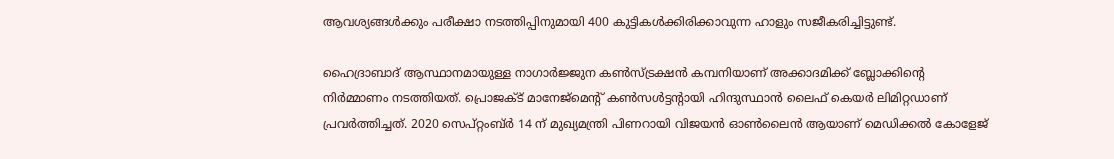ആവശ്യങ്ങൾക്കും പരീക്ഷാ നടത്തിപ്പിനുമായി 400 കുട്ടികൾക്കിരിക്കാവുന്ന ഹാളും സജീകരിച്ചിട്ടുണ്ട്.

ഹൈദ്രാബാദ് ആസ്ഥാനമായുള്ള നാഗാർജ്ജുന കൺസ്ട്രക്ഷൻ കമ്പനിയാണ് അക്കാദമിക്ക് ബ്ലോക്കിൻ്റെ നിർമ്മാണം നടത്തിയത്. പ്രൊജക്ട് മാനേജ്മെൻ്റ് കൺസൾട്ടൻ്റായി ഹിന്ദുസ്ഥാൻ ലൈഫ് കെയർ ലിമിറ്റഡാണ് പ്രവർത്തിച്ചത്. 2020 സെപ്റ്റംബ്ര്‍ 14 ന് മുഖ്യമന്ത്രി പിണറായി വിജയൻ ഓൺലൈൻ ആയാണ് മെഡിക്കല്‍ കോളേജ്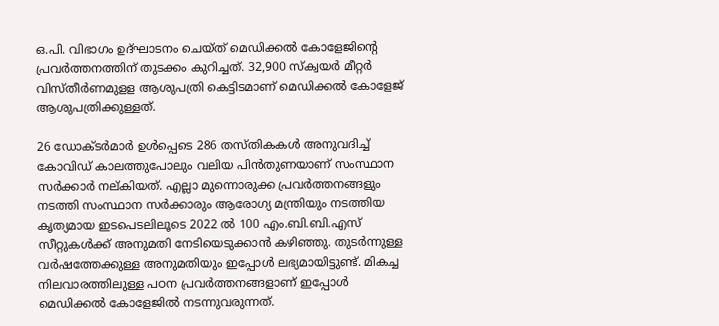ഒ.പി. വിഭാഗം ഉദ്ഘാടനം ചെയ്ത് മെഡിക്കൽ കോളേജിൻ്റെ പ്രവർത്തനത്തിന് തുടക്കം കുറിച്ചത്. 32,900 സ്ക്വയര്‍ മീറ്റര്‍ വിസ്തീര്‍ണമുളള ആശുപത്രി കെട്ടിടമാണ് മെഡിക്കല്‍ കോളേജ് ആശുപത്രിക്കുള്ളത്.

26 ഡോക്ടര്‍മാര്‍ ഉള്‍പ്പെടെ 286 തസ്തികകൾ അനുവദിച്ച് കോവിഡ് കാലത്തുപോലും വലിയ പിൻതുണയാണ് സംസ്ഥാന സർക്കാർ നല്കിയത്. എല്ലാ മുന്നൊരുക്ക പ്രവർത്തനങ്ങളും നടത്തി സംസ്ഥാന സർക്കാരും ആരോഗ്യ മന്ത്രിയും നടത്തിയ കൃത്യമായ ഇടപെടലിലൂടെ 2022 ൽ 100 എം.ബി.ബി.എസ് സീറ്റുകൾക്ക് അനുമതി നേടിയെടുക്കാൻ കഴിഞ്ഞു. തുടർന്നുള്ള വർഷത്തേക്കുള്ള അനുമതിയും ഇപ്പോൾ ലഭ്യമായിട്ടുണ്ട്. മികച്ച നിലവാരത്തിലുള്ള പഠന പ്രവർത്തനങ്ങളാണ് ഇപ്പോൾ മെഡിക്കൽ കോളേജിൽ നടന്നുവരുന്നത്.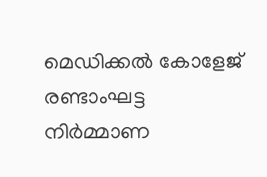മെഡിക്കല്‍ കോളേജ് രണ്ടാംഘട്ട നിര്‍മ്മാണ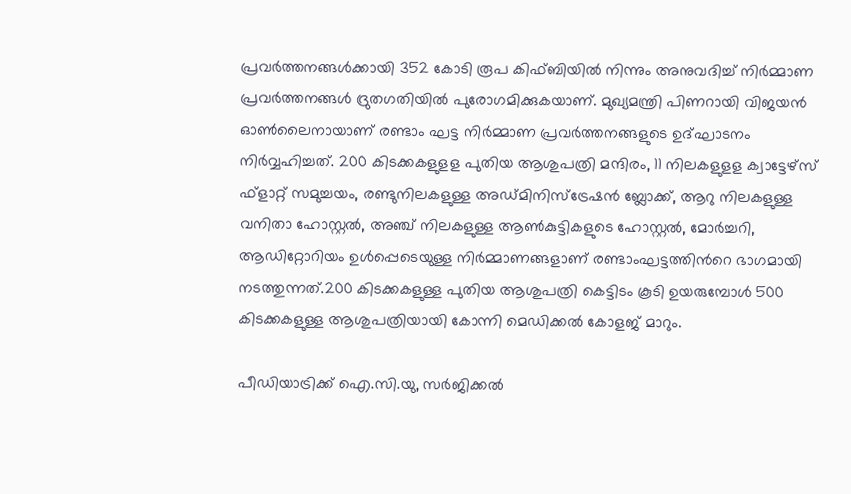പ്രവര്‍ത്തനങ്ങള്‍ക്കായി 352 കോടി രൂപ കിഫ്ബിയില്‍ നിന്നും അനുവദിച്ച് നിർമ്മാണ പ്രവർത്തനങ്ങൾ ദ്രുതഗതിയിൽ പുരോഗമിക്കുകയാണ്. മുഖ്യമന്ത്രി പിണറായി വിജയൻ ഓൺലൈനായാണ് രണ്ടാം ഘട്ട നിർമ്മാണ പ്രവർത്തനങ്ങളുടെ ഉദ്ഘാടനം നിർവ്വഹിച്ചത്. 200 കിടക്കകളുളള പുതിയ ആശുപത്രി മന്ദിരം, 11 നിലകളുളള ക്വാട്ടേഴ്സ് ഫ്ളാറ്റ് സമുച്ചയം, രണ്ടുനിലകളുള്ള അഡ്മിനിസ്ട്രേഷന്‍ ബ്ലോക്ക്, ആറു നിലകളുള്ള വനിതാ ഹോസ്റ്റല്‍, അഞ്ച് നിലകളുള്ള ആണ്‍കുട്ടികളുടെ ഹോസ്റ്റല്‍, മോര്‍ച്ചറി, ആഡിറ്റോറിയം ഉള്‍പ്പെടെയുള്ള നിര്‍മ്മാണങ്ങളാണ് രണ്ടാംഘട്ടത്തിന്‍റെ ഭാഗമായി നടത്തുന്നത്.200 കിടക്കകളുള്ള പുതിയ ആശുപത്രി കെട്ടിടം കൂടി ഉയരുമ്പോള്‍ 500 കിടക്കകളുള്ള ആശുപത്രിയായി കോന്നി മെഡിക്കല്‍ കോളജ് മാറും.

പീഡിയാട്രിക്ക് ഐ.സി.യു, സര്‍ജിക്കല്‍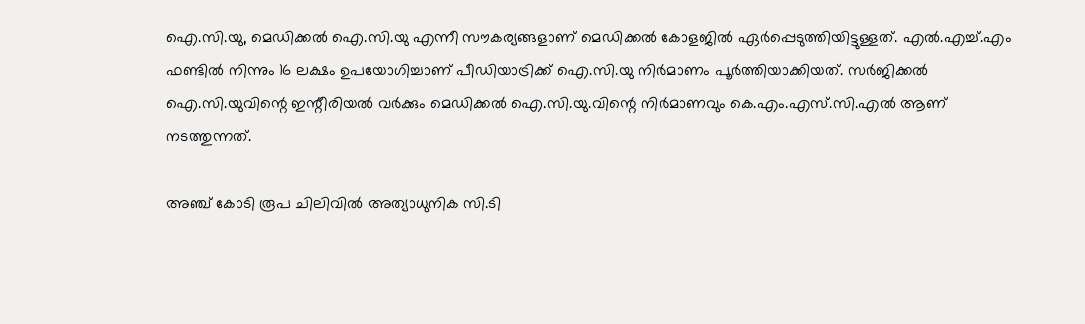ഐ.സി.യു, മെഡിക്കല്‍ ഐ.സി.യു എന്നീ സൗകര്യങ്ങളാണ് മെഡിക്കല്‍ കോളജില്‍ ഏര്‍പ്പെടുത്തിയിട്ടുള്ളത്. എല്‍.എച്ച്.എം ഫണ്ടില്‍ നിന്നും 16 ലക്ഷം ഉപയോഗിച്ചാണ് പീഡിയാട്രിക്ക് ഐ.സി.യു നിര്‍മാണം പൂര്‍ത്തിയാക്കിയത്. സര്‍ജിക്കല്‍ ഐ.സി.യുവിന്റെ ഇന്റീരിയല്‍ വര്‍ക്കും മെഡിക്കല്‍ ഐ.സി.യു.വിന്റെ നിര്‍മാണവും കെ.എം.എസ്.സി.എല്‍ ആണ് നടത്തുന്നത്.

അഞ്ച് കോടി രൂപ ചിലിവില്‍ അത്യാധുനിക സി.ടി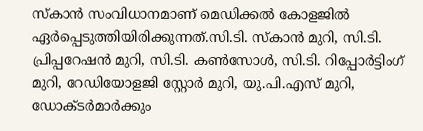സ്‌കാന്‍ സംവിധാനമാണ് മെഡിക്കല്‍ കോളജില്‍ ഏര്‍പ്പെടുത്തിയിരിക്കുന്നത്.സി.ടി. സ്‌കാന്‍ മുറി, സി.ടി. പ്രിപ്പറേഷന്‍ മുറി, സി.ടി. കണ്‍സോള്‍, സി.ടി. റിപ്പോര്‍ട്ടിംഗ് മുറി, റേഡിയോളജി സ്റ്റോര്‍ മുറി, യു.പി.എസ് മുറി, ഡോക്ടര്‍മാര്‍ക്കും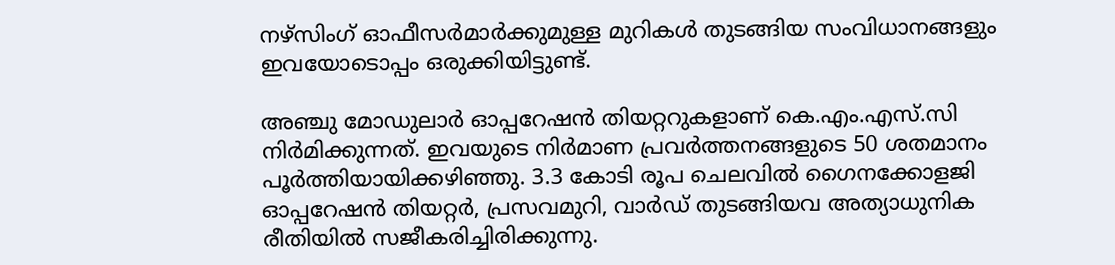നഴ്‌സിംഗ് ഓഫീസര്‍മാര്‍ക്കുമുള്ള മുറികള്‍ തുടങ്ങിയ സംവിധാനങ്ങളും ഇവയോടൊപ്പം ഒരുക്കിയിട്ടുണ്ട്.

അഞ്ചു മോഡുലാര്‍ ഓപ്പറേഷന്‍ തിയറ്ററുകളാണ് കെ.എം.എസ്.സി നിര്‍മിക്കുന്നത്. ഇവയുടെ നിര്‍മാണ പ്രവര്‍ത്തനങ്ങളുടെ 50 ശതമാനം പൂര്‍ത്തിയായിക്കഴിഞ്ഞു. 3.3 കോടി രൂപ ചെലവില്‍ ഗൈനക്കോളജി ഓപ്പറേഷന്‍ തിയറ്റര്‍, പ്രസവമുറി, വാര്‍ഡ് തുടങ്ങിയവ അത്യാധുനിക രീതിയില്‍ സജീകരിച്ചിരിക്കുന്നു.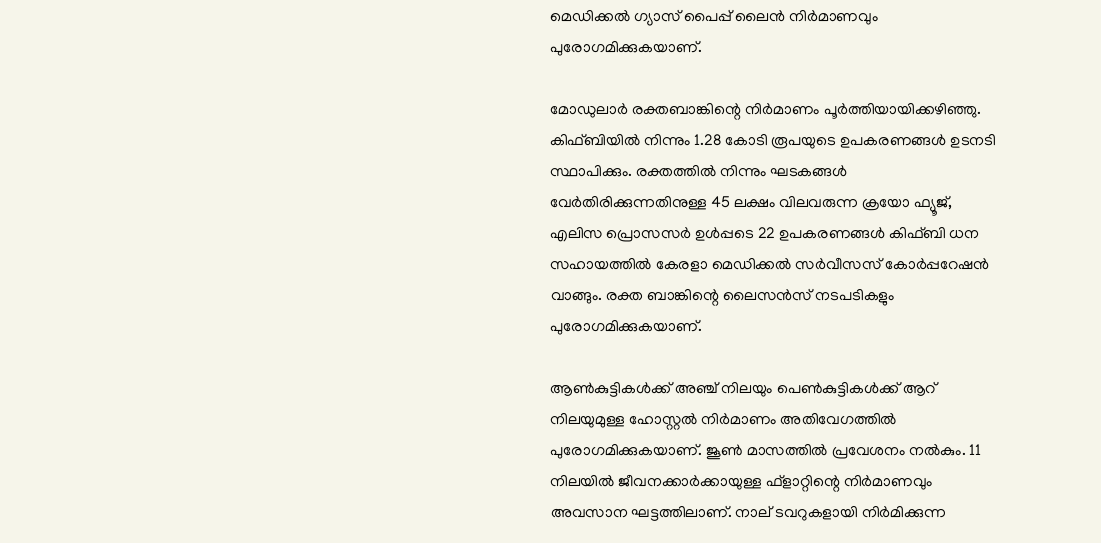മെഡിക്കല്‍ ഗ്യാസ് പൈപ്പ് ലൈന്‍ നിര്‍മാണവും പുരോഗമിക്കുകയാണ്.

മോഡുലാര്‍ രക്തബാങ്കിന്റെ നിര്‍മാണം പൂര്‍ത്തിയായിക്കഴിഞ്ഞു. കിഫ്ബിയില്‍ നിന്നും 1.28 കോടി രൂപയുടെ ഉപകരണങ്ങള്‍ ഉടനടി സ്ഥാപിക്കും. രക്തത്തില്‍ നിന്നും ഘടകങ്ങള്‍ വേര്‍തിരിക്കുന്നതിനുള്ള 45 ലക്ഷം വിലവരുന്ന ക്രയോ ഫ്യൂജ്, എലിസ പ്രൊസസര്‍ ഉള്‍പ്പടെ 22 ഉപകരണങ്ങള്‍ കിഫ്ബി ധന സഹായത്തില്‍ കേരളാ മെഡിക്കല്‍ സര്‍വീസസ് കോര്‍പ്പറേഷന്‍ വാങ്ങും. രക്ത ബാങ്കിന്റെ ലൈസന്‍സ് നടപടികളും പുരോഗമിക്കുകയാണ്.

ആണ്‍കുട്ടികള്‍ക്ക് അഞ്ച് നിലയും പെണ്‍കുട്ടികള്‍ക്ക് ആറ് നിലയുമുള്ള ഹോസ്റ്റല്‍ നിര്‍മാണം അതിവേഗത്തില്‍ പുരോഗമിക്കുകയാണ്. ജൂണ്‍ മാസത്തില്‍ പ്രവേശനം നല്‍കും. 11 നിലയില്‍ ജീവനക്കാര്‍ക്കായുള്ള ഫ്‌ളാറ്റിന്റെ നിര്‍മാണവും അവസാന ഘട്ടത്തിലാണ്. നാല് ടവറുകളായി നിര്‍മിക്കുന്ന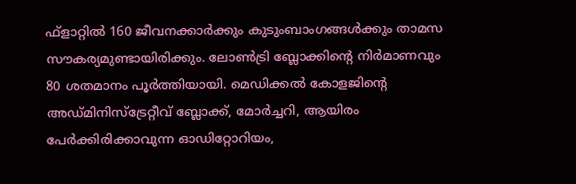ഫ്‌ളാറ്റില്‍ 160 ജീവനക്കാര്‍ക്കും കുടുംബാംഗങ്ങള്‍ക്കും താമസ സൗകര്യമുണ്ടായിരിക്കും. ലോണ്‍ട്രി ബ്ലോക്കിന്റെ നിര്‍മാണവും 80 ശതമാനം പൂര്‍ത്തിയായി. മെഡിക്കല്‍ കോളജിന്റെ അഡ്മിനിസ്ട്രേറ്റീവ് ബ്ലോക്ക്, മോര്‍ച്ചറി, ആയിരം പേര്‍ക്കിരിക്കാവുന്ന ഓഡിറ്റോറിയം,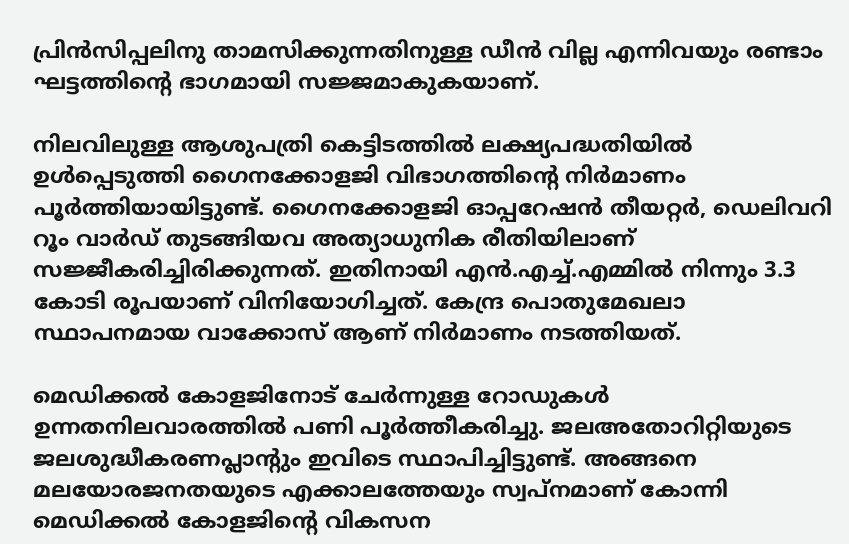പ്രിന്‍സിപ്പലിനു താമസിക്കുന്നതിനുള്ള ഡീന്‍ വില്ല എന്നിവയും രണ്ടാം ഘട്ടത്തിന്റെ ഭാഗമായി സജ്ജമാകുകയാണ്.

നിലവിലുള്ള ആശുപത്രി കെട്ടിടത്തില്‍ ലക്ഷ്യപദ്ധതിയില്‍ ഉള്‍പ്പെടുത്തി ഗൈനക്കോളജി വിഭാഗത്തിന്റെ നിര്‍മാണം പൂര്‍ത്തിയായിട്ടുണ്ട്. ഗൈനക്കോളജി ഓപ്പറേഷന്‍ തീയറ്റര്‍, ഡെലിവറി റൂം വാര്‍ഡ് തുടങ്ങിയവ അത്യാധുനിക രീതിയിലാണ് സജ്ജീകരിച്ചിരിക്കുന്നത്. ഇതിനായി എന്‍.എച്ച്.എമ്മില്‍ നിന്നും 3.3 കോടി രൂപയാണ് വിനിയോഗിച്ചത്. കേന്ദ്ര പൊതുമേഖലാ സ്ഥാപനമായ വാക്കോസ് ആണ് നിര്‍മാണം നടത്തിയത്.

മെഡിക്കല്‍ കോളജിനോട് ചേര്‍ന്നുള്ള റോഡുകള്‍ ഉന്നതനിലവാരത്തില്‍ പണി പൂര്‍ത്തീകരിച്ചു. ജലഅതോറിറ്റിയുടെ ജലശുദ്ധീകരണപ്ലാന്റും ഇവിടെ സ്ഥാപിച്ചിട്ടുണ്ട്. അങ്ങനെ മലയോരജനതയുടെ എക്കാലത്തേയും സ്വപ്നമാണ് കോന്നി മെഡിക്കല്‍ കോളജിന്റെ വികസന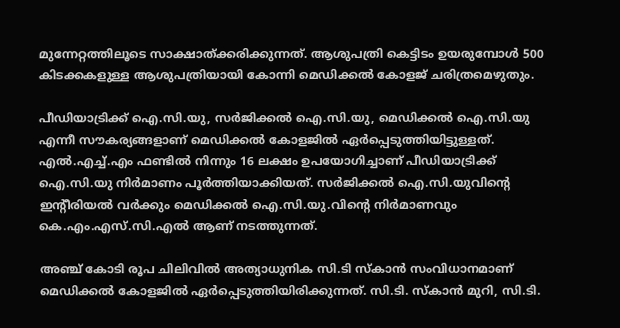മുന്നേറ്റത്തിലൂടെ സാക്ഷാത്ക്കരിക്കുന്നത്. ആശുപത്രി കെട്ടിടം ഉയരുമ്പോള്‍ 500 കിടക്കകളുള്ള ആശുപത്രിയായി കോന്നി മെഡിക്കല്‍ കോളജ് ചരിത്രമെഴുതും.

പീഡിയാട്രിക്ക് ഐ.സി.യു, സര്‍ജിക്കല്‍ ഐ.സി.യു, മെഡിക്കല്‍ ഐ.സി.യു എന്നീ സൗകര്യങ്ങളാണ് മെഡിക്കല്‍ കോളജില്‍ ഏര്‍പ്പെടുത്തിയിട്ടുള്ളത്. എല്‍.എച്ച്.എം ഫണ്ടില്‍ നിന്നും 16 ലക്ഷം ഉപയോഗിച്ചാണ് പീഡിയാട്രിക്ക് ഐ.സി.യു നിര്‍മാണം പൂര്‍ത്തിയാക്കിയത്. സര്‍ജിക്കല്‍ ഐ.സി.യുവിന്റെ ഇന്റീരിയല്‍ വര്‍ക്കും മെഡിക്കല്‍ ഐ.സി.യു.വിന്റെ നിര്‍മാണവും കെ.എം.എസ്.സി.എല്‍ ആണ് നടത്തുന്നത്.

അഞ്ച് കോടി രൂപ ചിലിവില്‍ അത്യാധുനിക സി.ടി സ്‌കാന്‍ സംവിധാനമാണ് മെഡിക്കല്‍ കോളജില്‍ ഏര്‍പ്പെടുത്തിയിരിക്കുന്നത്. സി.ടി. സ്‌കാന്‍ മുറി, സി.ടി.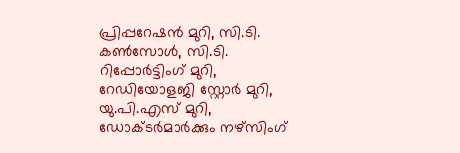പ്രിപ്പറേഷന്‍ മുറി, സി.ടി. കണ്‍സോള്‍, സി.ടി. റിപ്പോര്‍ട്ടിംഗ് മുറി, റേഡിയോളജി സ്റ്റോര്‍ മുറി, യു.പി.എസ് മുറി, ഡോക്ടര്‍മാര്‍ക്കും നഴ്‌സിംഗ്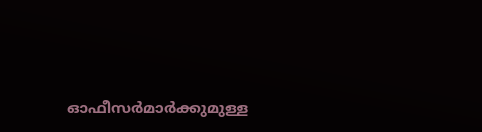ഓഫീസര്‍മാര്‍ക്കുമുള്ള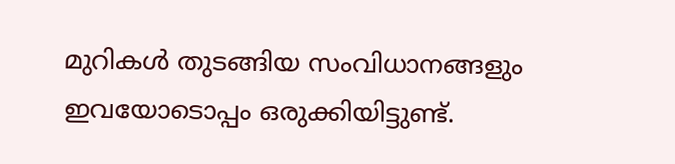മുറികള്‍ തുടങ്ങിയ സംവിധാനങ്ങളും ഇവയോടൊപ്പം ഒരുക്കിയിട്ടുണ്ട്.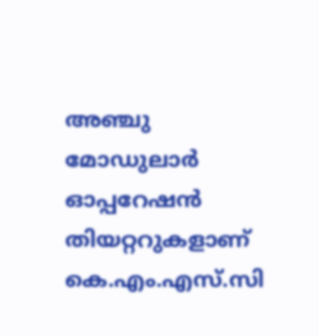അഞ്ചു മോഡുലാര്‍ ഓപ്പറേഷന്‍ തിയറ്ററുകളാണ് കെ.എം.എസ്.സി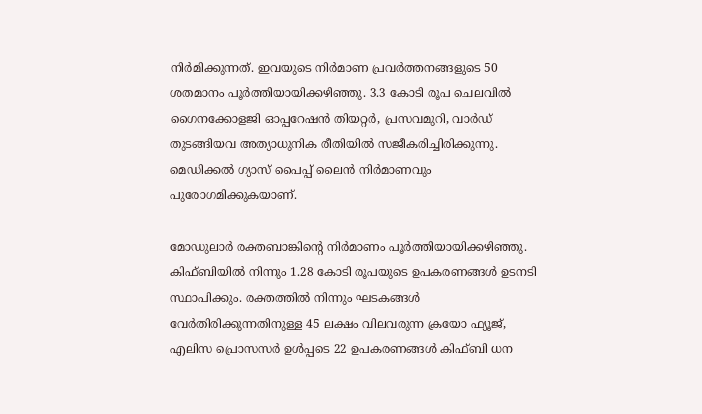നിര്‍മിക്കുന്നത്. ഇവയുടെ നിര്‍മാണ പ്രവര്‍ത്തനങ്ങളുടെ 50 ശതമാനം പൂര്‍ത്തിയായിക്കഴിഞ്ഞു. 3.3 കോടി രൂപ ചെലവില്‍ ഗൈനക്കോളജി ഓപ്പറേഷന്‍ തിയറ്റര്‍, പ്രസവമുറി, വാര്‍ഡ് തുടങ്ങിയവ അത്യാധുനിക രീതിയില്‍ സജീകരിച്ചിരിക്കുന്നു. മെഡിക്കല്‍ ഗ്യാസ് പൈപ്പ് ലൈന്‍ നിര്‍മാണവും പുരോഗമിക്കുകയാണ്.

മോഡുലാര്‍ രക്തബാങ്കിന്റെ നിര്‍മാണം പൂര്‍ത്തിയായിക്കഴിഞ്ഞു. കിഫ്ബിയില്‍ നിന്നും 1.28 കോടി രൂപയുടെ ഉപകരണങ്ങള്‍ ഉടനടി സ്ഥാപിക്കും. രക്തത്തില്‍ നിന്നും ഘടകങ്ങള്‍ വേര്‍തിരിക്കുന്നതിനുള്ള 45 ലക്ഷം വിലവരുന്ന ക്രയോ ഫ്യൂജ്, എലിസ പ്രൊസസര്‍ ഉള്‍പ്പടെ 22 ഉപകരണങ്ങള്‍ കിഫ്ബി ധന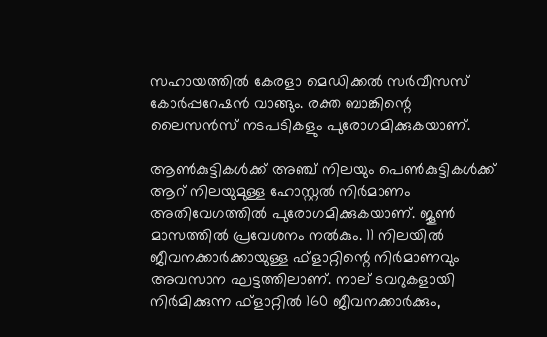സഹായത്തില്‍ കേരളാ മെഡിക്കല്‍ സര്‍വീസസ് കോര്‍പ്പറേഷന്‍ വാങ്ങും. രക്ത ബാങ്കിന്റെ ലൈസന്‍സ് നടപടികളും പുരോഗമിക്കുകയാണ്.

ആണ്‍കുട്ടികള്‍ക്ക് അഞ്ച് നിലയും പെണ്‍കുട്ടികള്‍ക്ക് ആറ് നിലയുമുള്ള ഹോസ്റ്റല്‍ നിര്‍മാണം അതിവേഗത്തില്‍ പുരോഗമിക്കുകയാണ്. ജൂണ്‍ മാസത്തില്‍ പ്രവേശനം നല്‍കും. 11 നിലയില്‍ ജീവനക്കാര്‍ക്കായുള്ള ഫ്‌ളാറ്റിന്റെ നിര്‍മാണവും അവസാന ഘട്ടത്തിലാണ്. നാല് ടവറുകളായി നിര്‍മിക്കുന്ന ഫ്‌ളാറ്റില്‍ 160 ജീവനക്കാര്‍ക്കും,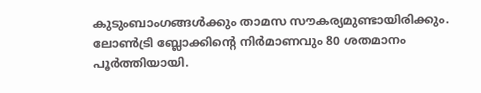കുടുംബാംഗങ്ങള്‍ക്കും താമസ സൗകര്യമുണ്ടായിരിക്കും. ലോണ്‍ട്രി ബ്ലോക്കിന്റെ നിര്‍മാണവും 80 ശതമാനം പൂര്‍ത്തിയായി.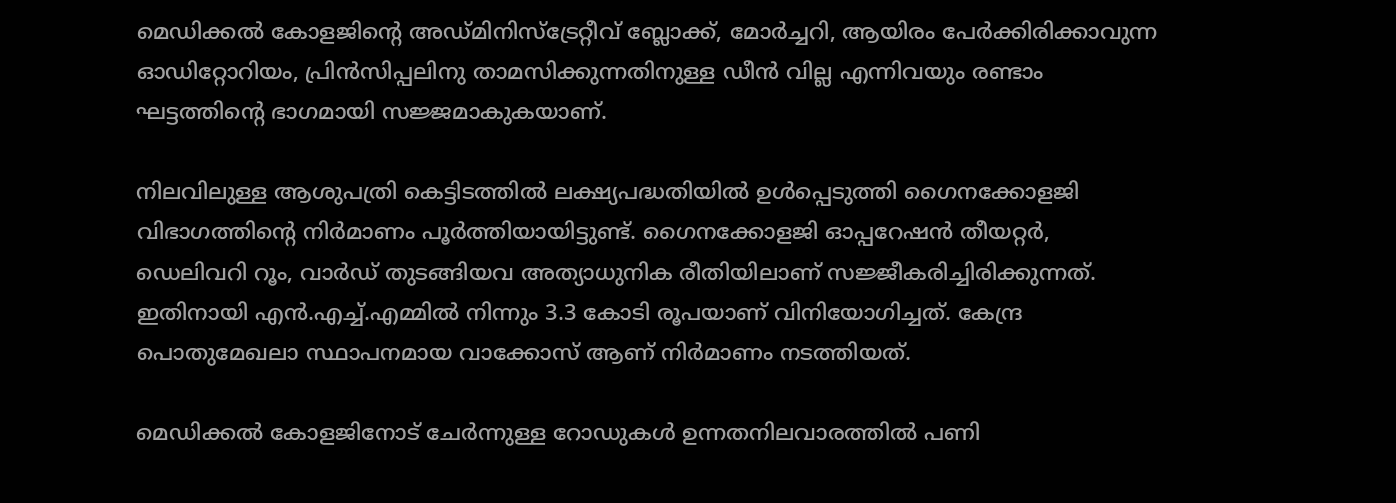മെഡിക്കല്‍ കോളജിന്റെ അഡ്മിനിസ്ട്രേറ്റീവ് ബ്ലോക്ക്, മോര്‍ച്ചറി, ആയിരം പേര്‍ക്കിരിക്കാവുന്ന ഓഡിറ്റോറിയം, പ്രിന്‍സിപ്പലിനു താമസിക്കുന്നതിനുള്ള ഡീന്‍ വില്ല എന്നിവയും രണ്ടാം ഘട്ടത്തിന്റെ ഭാഗമായി സജ്ജമാകുകയാണ്.

നിലവിലുള്ള ആശുപത്രി കെട്ടിടത്തില്‍ ലക്ഷ്യപദ്ധതിയില്‍ ഉള്‍പ്പെടുത്തി ഗൈനക്കോളജി വിഭാഗത്തിന്റെ നിര്‍മാണം പൂര്‍ത്തിയായിട്ടുണ്ട്. ഗൈനക്കോളജി ഓപ്പറേഷന്‍ തീയറ്റര്‍, ഡെലിവറി റൂം, വാര്‍ഡ് തുടങ്ങിയവ അത്യാധുനിക രീതിയിലാണ് സജ്ജീകരിച്ചിരിക്കുന്നത്. ഇതിനായി എന്‍.എച്ച്.എമ്മില്‍ നിന്നും 3.3 കോടി രൂപയാണ് വിനിയോഗിച്ചത്. കേന്ദ്ര പൊതുമേഖലാ സ്ഥാപനമായ വാക്കോസ് ആണ് നിര്‍മാണം നടത്തിയത്.

മെഡിക്കല്‍ കോളജിനോട് ചേര്‍ന്നുള്ള റോഡുകള്‍ ഉന്നതനിലവാരത്തില്‍ പണി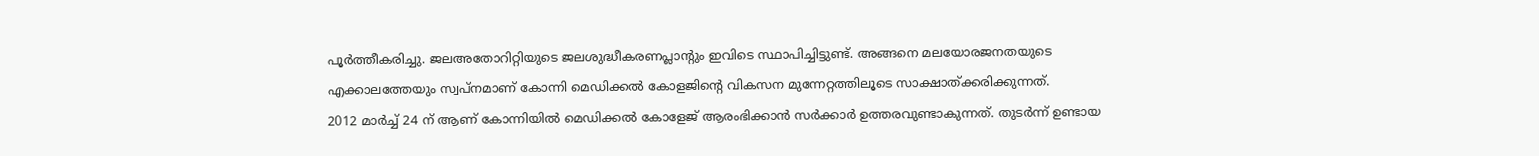പൂര്‍ത്തീകരിച്ചു. ജലഅതോറിറ്റിയുടെ ജലശുദ്ധീകരണപ്ലാന്റും ഇവിടെ സ്ഥാപിച്ചിട്ടുണ്ട്. അങ്ങനെ മലയോരജനതയുടെ എക്കാലത്തേയും സ്വപ്നമാണ് കോന്നി മെഡിക്കല്‍ കോളജിന്റെ വികസന മുന്നേറ്റത്തിലൂടെ സാക്ഷാത്ക്കരിക്കുന്നത്.
2012 മാര്‍ച്ച് 24 ന് ആണ് കോന്നിയില്‍ മെഡിക്കല്‍ കോളേജ് ആരംഭിക്കാന്‍ സര്‍ക്കാര്‍ ഉത്തരവുണ്ടാകുന്നത്. തുടര്‍ന്ന് ഉണ്ടായ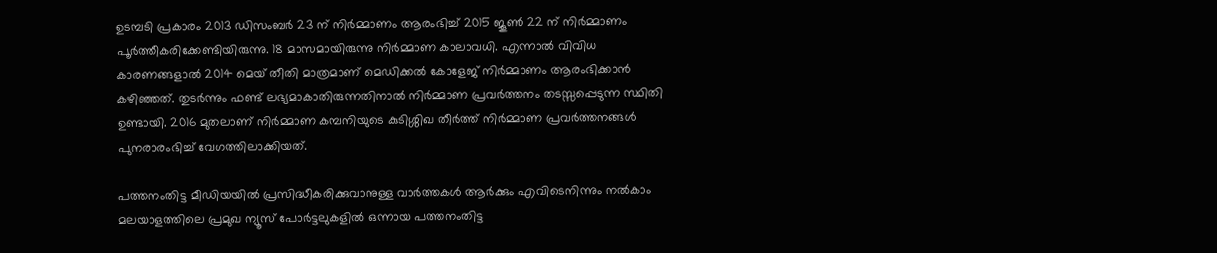ഉടമ്പടി പ്രകാരം 2013 ഡിസംബര്‍ 23 ന് നിര്‍മ്മാണം ആരംഭിച്ച് 2015 ജൂണ്‍ 22 ന് നിര്‍മ്മാണം പൂര്‍ത്തീകരിക്കേണ്ടിയിരുന്നു. 18 മാസമായിരുന്നു നിര്‍മ്മാണ കാലാവധി. എന്നാല്‍ വിവിധ കാരണങ്ങളാല്‍ 2014 മെയ് തീതി മാത്രമാണ് മെഡിക്കല്‍ കോളേജ് നിര്‍മ്മാണം ആരംഭിക്കാന്‍ കഴിഞ്ഞത്. തുടര്‍ന്നും ഫണ്ട് ലഭ്യമാകാതിരുന്നതിനാല്‍ നിര്‍മ്മാണ പ്രവര്‍ത്തനം തടസ്സപ്പെടുന്ന സ്ഥിതി ഉണ്ടായി. 2016 മുതലാണ് നിര്‍മ്മാണ കമ്പനിയുടെ കുടിശ്ശിഖ തീര്‍ത്ത് നിര്‍മ്മാണ പ്രവര്‍ത്തനങ്ങള്‍ പുനരാരംഭിച്ച് വേഗത്തിലാക്കിയത്.

പത്തനംതിട്ട മീഡിയയില്‍ പ്രസിദ്ധീകരിക്കുവാനുള്ള വാര്‍ത്തകള്‍ ആര്‍ക്കും എവിടെനിന്നും നല്‍കാം
മലയാളത്തിലെ പ്രമുഖ ന്യൂസ് പോര്‍ട്ടലുകളില്‍ ഒന്നായ പത്തനംതിട്ട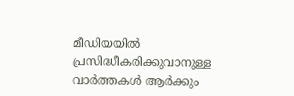മീഡിയയില്‍ പ്രസിദ്ധീകരിക്കുവാനുള്ള വാര്‍ത്തകള്‍ ആര്‍ക്കും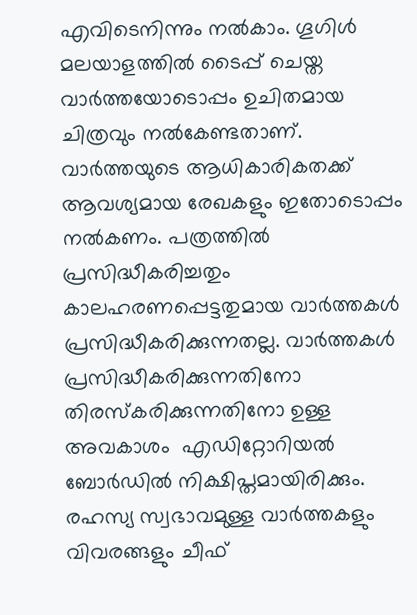എവിടെനിന്നും നല്‍കാം. ഗൂഗിള്‍ മലയാളത്തില്‍ ടൈപ്പ് ചെയ്ത വാര്‍ത്തയോടൊപ്പം ഉചിതമായ ചിത്രവും നല്‍കേണ്ടതാണ്. വാര്‍ത്തയുടെ ആധികാരികതക്ക് ആവശ്യമായ രേഖകളും ഇതോടൊപ്പം നല്‍കണം. പത്രത്തില്‍ പ്രസിദ്ധീകരിച്ചതും കാലഹരണപ്പെട്ടതുമായ വാര്‍ത്തകള്‍ പ്രസിദ്ധീകരിക്കുന്നതല്ല. വാര്‍ത്തകള്‍ പ്രസിദ്ധീകരിക്കുന്നതിനോ തിരസ്കരിക്കുന്നതിനോ ഉള്ള അവകാശം  എഡിറ്റോറിയല്‍ ബോര്‍ഡില്‍ നിക്ഷിപ്തമായിരിക്കും. രഹസ്യ സ്വഭാവമുള്ള വാര്‍ത്തകളും വിവരങ്ങളും ചീഫ്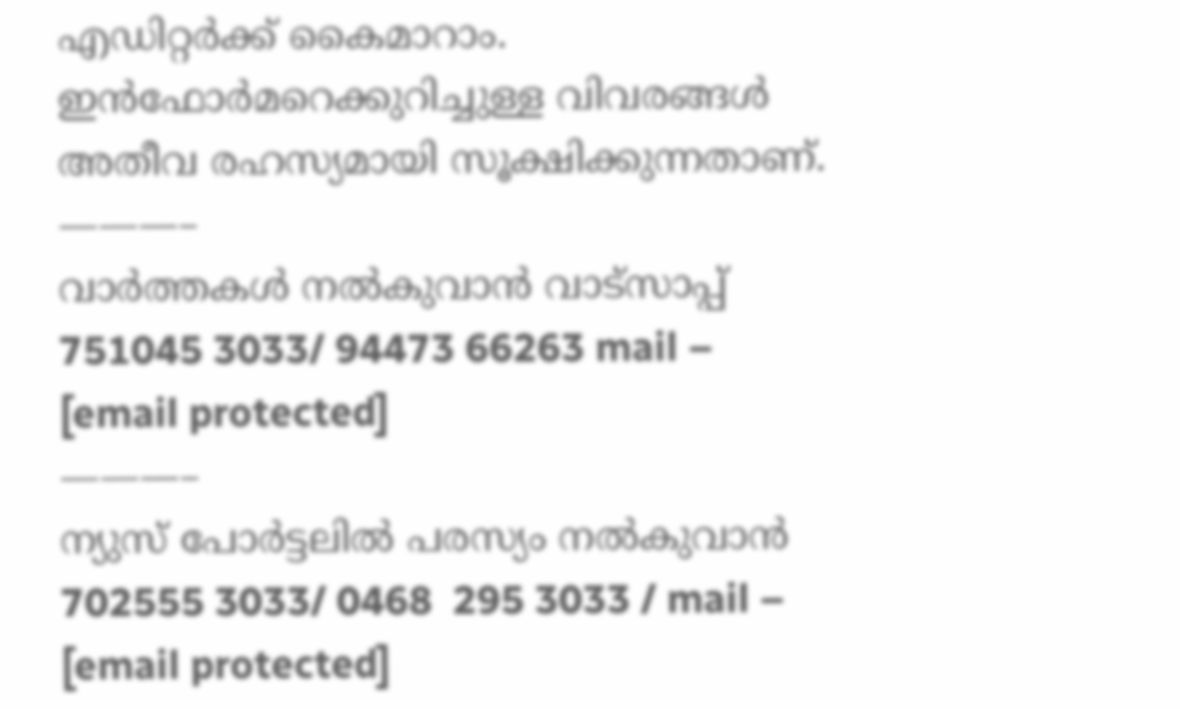എഡിറ്റര്‍ക്ക് കൈമാറാം. ഇന്‍ഫോര്‍മറെക്കുറിച്ചുള്ള വിവരങ്ങള്‍ അതീവ രഹസ്യമായി സൂക്ഷിക്കുന്നതാണ്.
———–
വാര്‍ത്തകള്‍ നല്‍കുവാന്‍ വാട്സാപ്പ് 751045 3033/ 94473 66263 mail – [email protected]
———–
ന്യുസ് പോര്‍ട്ടലില്‍ പരസ്യം നല്‍കുവാന്‍   702555 3033/ 0468  295 3033 / mail – [email protected]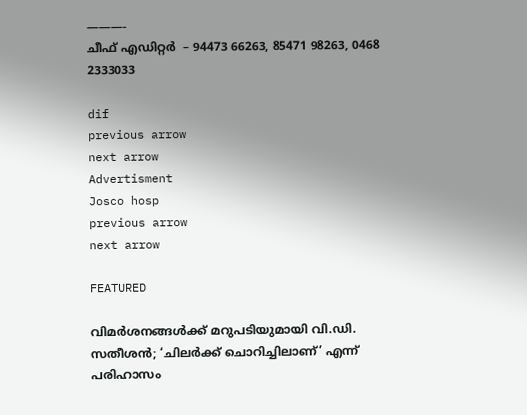———-
ചീഫ് എഡിറ്റര്‍  – 94473 66263, 85471 98263, 0468 2333033

dif
previous arrow
next arrow
Advertisment
Josco hosp
previous arrow
next arrow

FEATURED

വിമർശനങ്ങൾക്ക് മറുപടിയുമായി വി.ഡി. സതീശൻ; ‘ചിലർക്ക് ചൊറിച്ചിലാണ്’ എന്ന് പരിഹാസം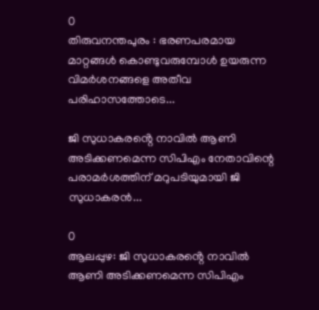0
തിരുവനന്തപുരം : ഭരണപരമായ മാറ്റങ്ങൾ കൊണ്ടുവരുമ്പോൾ ഉയരുന്ന വിമർശനങ്ങളെ അതീവ പരിഹാസത്തോടെ...

ജി സുധാകരൻ്റെ നാവിൽ ആണി അടിക്കണമെന്ന സിപിഎം നേതാവിന്റെ പരാമർശത്തിന് മറുപടിയുമായി ജി സുധാകരൻ...

0
ആലപ്പുഴ: ജി സുധാകരൻ്റെ നാവിൽ ആണി അടിക്കണമെന്ന സിപിഎം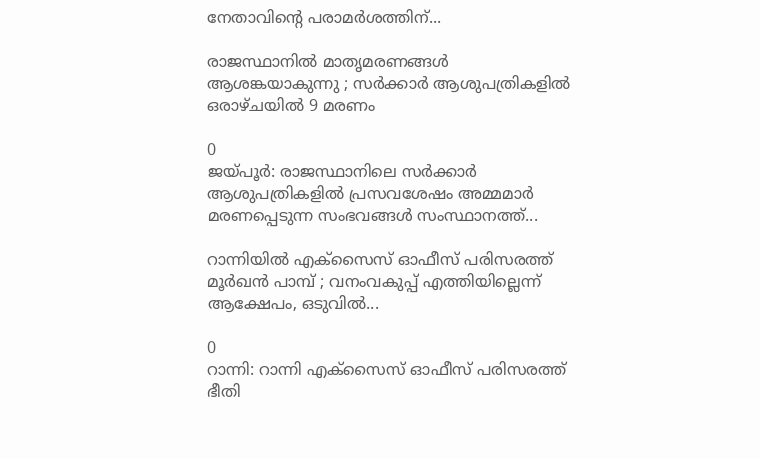നേതാവിന്റെ പരാമർശത്തിന്...

രാജസ്ഥാനിൽ മാതൃമരണങ്ങൾ ആശങ്കയാകുന്നു ; സർക്കാർ ആശുപത്രികളിൽ ഒരാഴ്ചയിൽ 9 മരണം

0
ജയ്പൂർ: രാജസ്ഥാനിലെ സർക്കാർ ആശുപത്രികളിൽ പ്രസവശേഷം അമ്മമാർ മരണപ്പെടുന്ന സംഭവങ്ങൾ സംസ്ഥാനത്ത്...

റാന്നിയിൽ എക്സൈസ് ഓഫീസ് പരിസരത്ത് മൂർഖൻ പാമ്പ് ; വനംവകുപ്പ് എത്തിയില്ലെന്ന് ആക്ഷേപം, ഒടുവിൽ...

0
റാന്നി: റാന്നി എക്സൈസ് ഓഫീസ് പരിസരത്ത് ഭീതി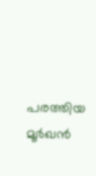പരത്തിയ മൂർഖൻ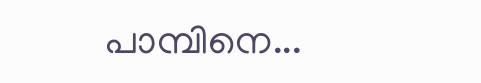പാമ്പിനെ...